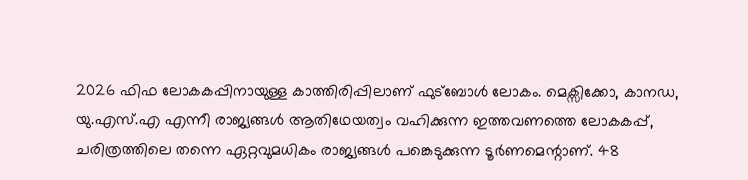2026 ഫിഫ ലോകകപ്പിനായുള്ള കാത്തിരിപ്പിലാണ് ഫുട്ബോള്‍ ലോകം. മെക്സിക്കോ, കാനഡ, യു.എസ്.എ എന്നീ രാജ്യങ്ങള്‍ ആതിഥേയത്വം വഹിക്കുന്ന ഇത്തവണത്തെ ലോകകപ്പ്, ചരിത്രത്തിലെ തന്നെ ഏറ്റവുമധികം രാജ്യങ്ങള്‍ പങ്കെടുക്കുന്ന ടൂര്‍ണമെന്റാണ്. 48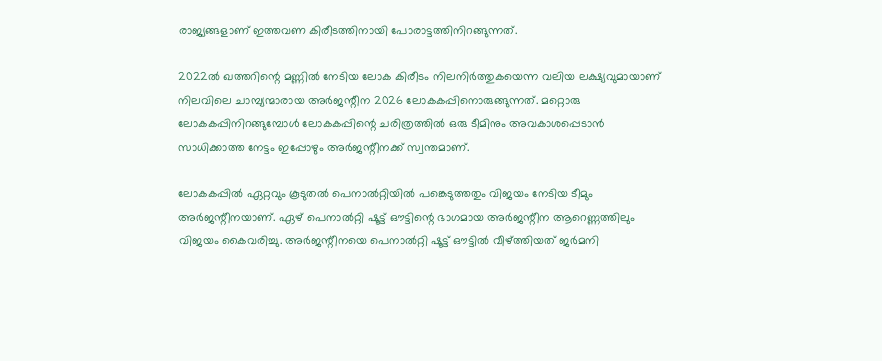രാജ്യങ്ങളാണ് ഇത്തവണ കിരീടത്തിനായി പോരാട്ടത്തിനിറങ്ങുന്നത്.

2022ല്‍ ഖത്തറിന്റെ മണ്ണില്‍ നേടിയ ലോക കിരീടം നിലനിര്‍ത്തുകയെന്ന വലിയ ലക്ഷ്യവുമായാണ് നിലവിലെ ചാമ്പ്യന്മാരായ അര്‍ജന്റീന 2026 ലോകകപ്പിനൊരുങ്ങുന്നത്. മറ്റൊരു ലോകകപ്പിനിറങ്ങുമ്പോള്‍ ലോകകപ്പിന്റെ ചരിത്രത്തില്‍ ഒരു ടീമിനും അവകാശപ്പെടാന്‍ സാധിക്കാത്ത നേട്ടം ഇപ്പോഴും അര്‍ജന്റീനക്ക് സ്വന്തമാണ്.

ലോകകപ്പില്‍ ഏറ്റവും കൂടുതല്‍ പെനാല്‍റ്റിയില്‍ പങ്കെടുത്തതും വിജയം നേടിയ ടീമും അര്‍ജന്റീനയാണ്. ഏഴ് പെനാല്‍റ്റി ഷൂട്ട് ഔട്ടിന്റെ ഭാഗമായ അര്‍ജന്റീന ആറെണ്ണത്തിലും വിജയം കൈവരിച്ചു. അര്‍ജന്റീനയെ പെനാല്‍റ്റി ഷൂട്ട് ഔട്ടില്‍ വീഴ്ത്തിയത് ജര്‍മനി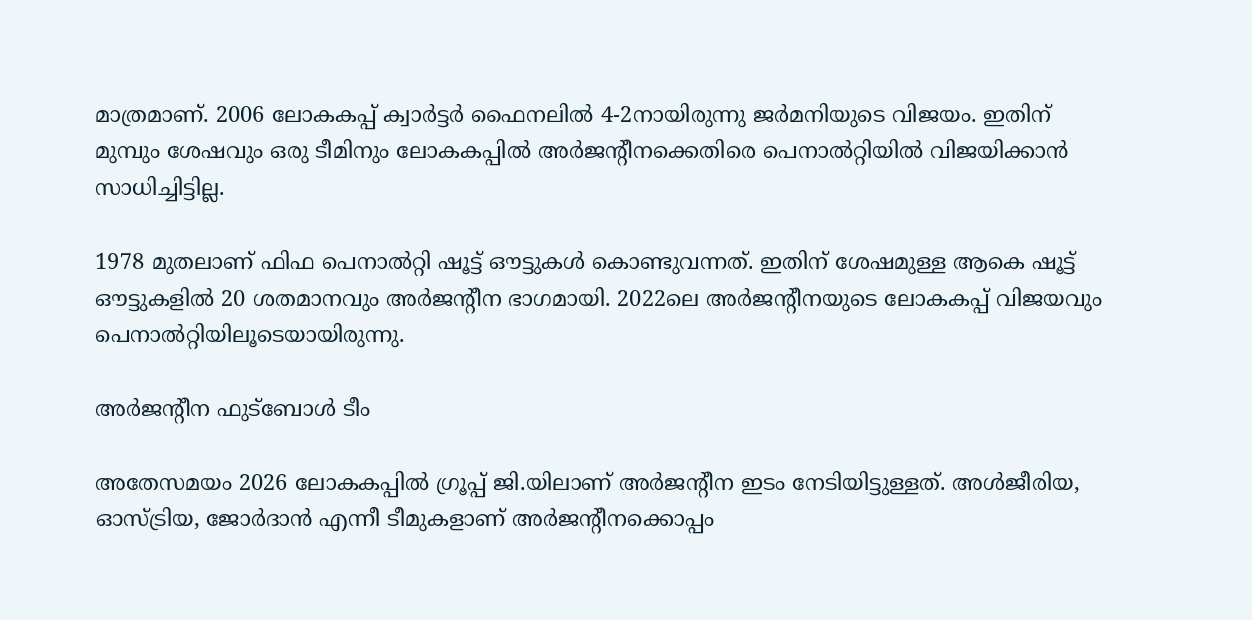മാത്രമാണ്. 2006 ലോകകപ്പ് ക്വാര്‍ട്ടര്‍ ഫൈനലില്‍ 4-2നായിരുന്നു ജര്‍മനിയുടെ വിജയം. ഇതിന് മുമ്പും ശേഷവും ഒരു ടീമിനും ലോകകപ്പില്‍ അര്‍ജന്റീനക്കെതിരെ പെനാല്‍റ്റിയില്‍ വിജയിക്കാന്‍ സാധിച്ചിട്ടില്ല.

1978 മുതലാണ് ഫിഫ പെനാല്‍റ്റി ഷൂട്ട് ഔട്ടുകള്‍ കൊണ്ടുവന്നത്. ഇതിന് ശേഷമുള്ള ആകെ ഷൂട്ട് ഔട്ടുകളില്‍ 20 ശതമാനവും അര്‍ജന്റീന ഭാഗമായി. 2022ലെ അര്‍ജന്റീനയുടെ ലോകകപ്പ് വിജയവും പെനാല്‍റ്റിയിലൂടെയായിരുന്നു.

അർജന്റീന ഫുട്ബോൾ ടീം

അതേസമയം 2026 ലോകകപ്പില്‍ ഗ്രൂപ്പ് ജി.യിലാണ് അര്‍ജന്റീന ഇടം നേടിയിട്ടുള്ളത്. അള്‍ജീരിയ, ഓസ്ട്രിയ, ജോര്‍ദാന്‍ എന്നീ ടീമുകളാണ് അര്‍ജന്റീനക്കൊപ്പം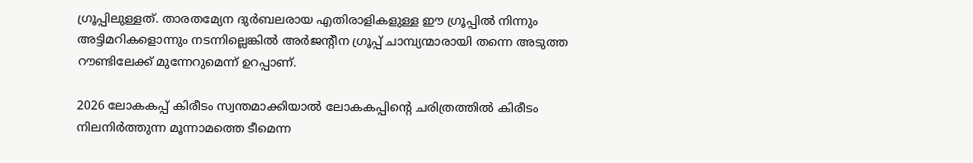ഗ്രൂപ്പിലുള്ളത്. താരതമ്യേന ദുര്‍ബലരായ എതിരാളികളുള്ള ഈ ഗ്രൂപ്പില്‍ നിന്നും അട്ടിമറികളൊന്നും നടന്നില്ലെങ്കില്‍ അര്‍ജന്റീന ഗ്രൂപ്പ് ചാമ്പ്യന്മാരായി തന്നെ അടുത്ത റൗണ്ടിലേക്ക് മുന്നേറുമെന്ന് ഉറപ്പാണ്.

2026 ലോകകപ്പ് കിരീടം സ്വന്തമാക്കിയാല്‍ ലോകകപ്പിന്റെ ചരിത്രത്തില്‍ കിരീടം നിലനിര്‍ത്തുന്ന മൂന്നാമത്തെ ടീമെന്ന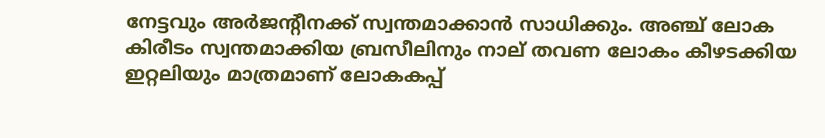നേട്ടവും അര്‍ജന്റീനക്ക് സ്വന്തമാക്കാന്‍ സാധിക്കും. അഞ്ച് ലോക കിരീടം സ്വന്തമാക്കിയ ബ്രസീലിനും നാല് തവണ ലോകം കീഴടക്കിയ ഇറ്റലിയും മാത്രമാണ് ലോകകപ്പ്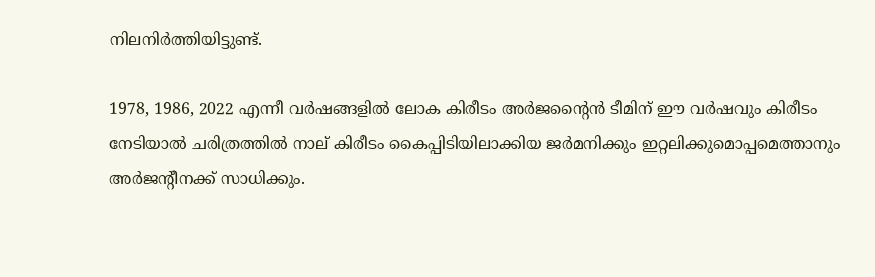നിലനിര്‍ത്തിയിട്ടുണ്ട്.

1978, 1986, 2022 എന്നീ വര്‍ഷങ്ങളില്‍ ലോക കിരീടം അര്‍ജന്റൈന്‍ ടീമിന് ഈ വര്‍ഷവും കിരീടം നേടിയാല്‍ ചരിത്രത്തില്‍ നാല് കിരീടം കൈപ്പിടിയിലാക്കിയ ജര്‍മനിക്കും ഇറ്റലിക്കുമൊപ്പമെത്താനും അര്‍ജന്റീനക്ക് സാധിക്കും.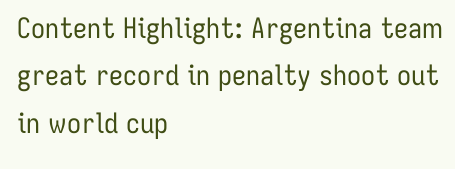Content Highlight: Argentina team great record in penalty shoot out in world cup